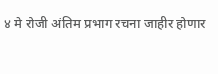४ मे रोजी अंतिम प्रभाग रचना जाहीर होणार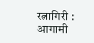रत्नागिरी :
आगामी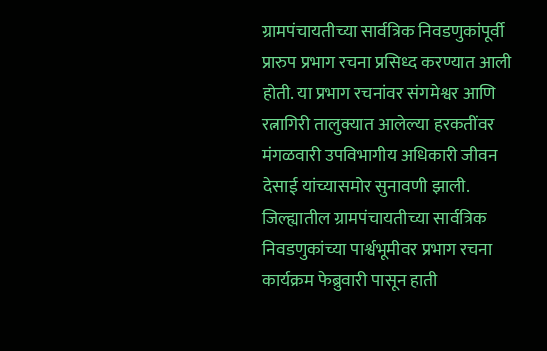ग्रामपंचायतीच्या सार्वत्रिक निवडणुकांपूर्वी प्रारुप प्रभाग रचना प्रसिध्द करण्यात आली होती. या प्रभाग रचनांवर संगमेश्वर आणि रत्नागिरी तालुक्यात आलेल्या हरकतींवर मंगळवारी उपविभागीय अधिकारी जीवन देसाई यांच्यासमोर सुनावणी झाली.
जिल्ह्यातील ग्रामपंचायतीच्या सार्वत्रिक निवडणुकांच्या पार्श्वभूमीवर प्रभाग रचना कार्यक्रम फेब्रुवारी पासून हाती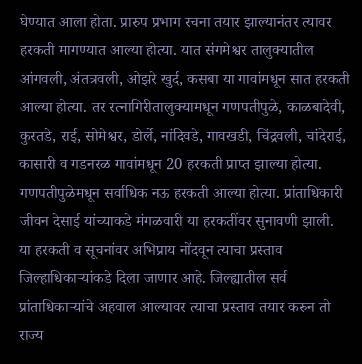घेण्यात आला होता. प्रारुप प्रभाग रचना तयार झाल्यानंतर त्यावर हरकती मागण्यात आल्या होत्या. यात संगमेश्वर तालुक्यातील आंगवली, अंतत्रवली, ओझरे खुर्द, कसबा या गावांमधून सात हरकती आल्या होत्या. तर रत्नागिरीतालुक्यामधून गणपतीपुळे, काळबादेवी, कुरतडे, राई, सोमेश्वर, डोर्ले, नांदिवडे, गावखडी, चिंद्रवली, चांदेराई, कासारी व गडनरळ गावांमधून 20 हरकती प्राप्त झाल्या होत्या. गणपतीपुळेमधून सर्वाधिक नऊ हरकती आल्या होत्या. प्रांताधिकारी जीवन देसाई यांच्याकडे मंगळवारी या हरकतींवर सुनावणी झाली.
या हरकती व सूचनांवर अभिप्राय नोंदवून त्याचा प्रस्ताव जिल्हाधिकाऱ्यांकडे दिला जाणार आहे. जिल्ह्यातील सर्व प्रांताधिकाऱ्यांचे अहवाल आल्यावर त्याचा प्रस्ताव तयार करुन तो राज्य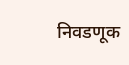निवडणूक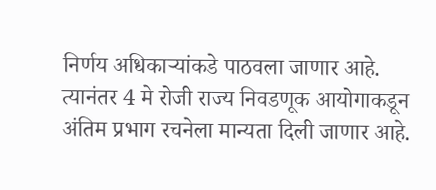निर्णय अधिकाऱ्यांकडे पाठवला जाणार आहे. त्यानंतर 4 मे रोजी राज्य निवडणूक आयोगाकडून अंतिम प्रभाग रचनेला मान्यता दिली जाणार आहे.